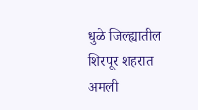धुळे जिल्ह्यातील शिरपूर शहरात अमली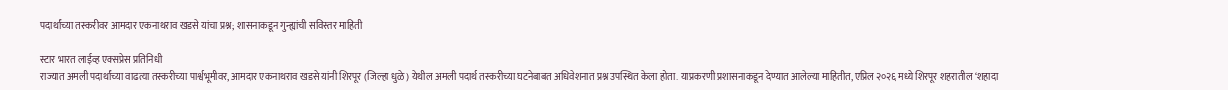पदार्थांच्या तस्करीवर आमदार एकनाथराव खडसे यांचा प्रश्न; शासनाकडून गुन्ह्यांची सविस्तर माहिती

स्टार भारत लाईव्ह एक्सप्रेस प्रतिनिधी
राज्यात अमली पदार्थांच्या वाढत्या तस्करीच्या पार्श्वभूमीवर, आमदार एकनाथराव खडसे यांनी शिरपूर (जिल्हा धुळे) येथील अमली पदार्थ तस्करीच्या घटनेबाबत अधिवेशनात प्रश्न उपस्थित केला होता. याप्रकरणी प्रशासनाकडून देण्यात आलेल्या माहितीत, एप्रिल २०२६ मध्ये शिरपूर शहरातील ‘शहादा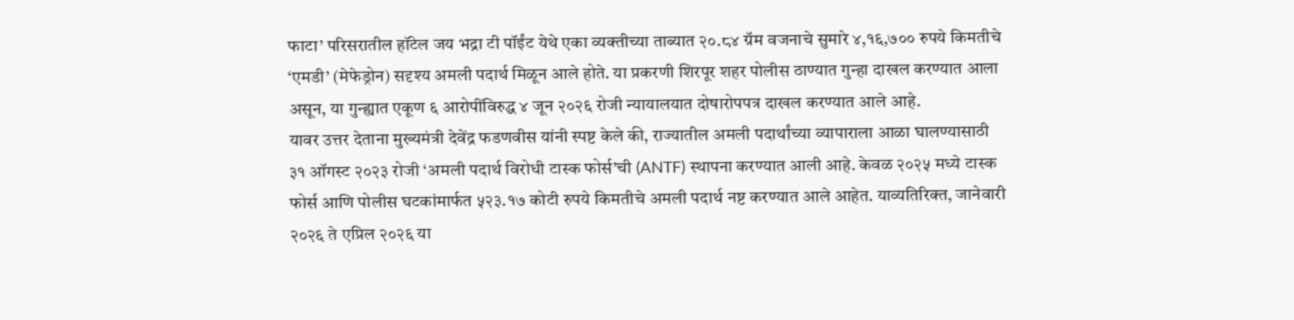फाटा’ परिसरातील हॉटेल जय भद्रा टी पॉईंट येथे एका व्यक्तीच्या ताब्यात २०.८४ ग्रॅम वजनाचे सुमारे ४,१६,७०० रुपये किमतीचे ‘एमडी’ (मेफेड्रोन) सदृश्य अमली पदार्थ मिळून आले होते. या प्रकरणी शिरपूर शहर पोलीस ठाण्यात गुन्हा दाखल करण्यात आला असून, या गुन्ह्यात एकूण ६ आरोपींविरुद्ध ४ जून २०२६ रोजी न्यायालयात दोषारोपपत्र दाखल करण्यात आले आहे.
यावर उत्तर देताना मुख्यमंत्री देवेंद्र फडणवीस यांनी स्पष्ट केले की, राज्यातील अमली पदार्थांच्या व्यापाराला आळा घालण्यासाठी ३१ ऑगस्ट २०२३ रोजी ‘अमली पदार्थ विरोधी टास्क फोर्स’ची (ANTF) स्थापना करण्यात आली आहे. केवळ २०२५ मध्ये टास्क फोर्स आणि पोलीस घटकांमार्फत ५२३.१७ कोटी रुपये किमतीचे अमली पदार्थ नष्ट करण्यात आले आहेत. याव्यतिरिक्त, जानेवारी २०२६ ते एप्रिल २०२६ या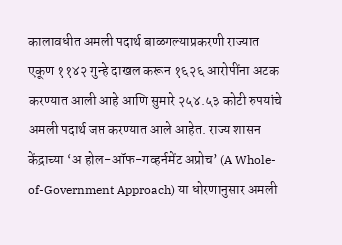कालावधीत अमली पदार्थ बाळगल्याप्रकरणी राज्यात एकूण ११४२ गुन्हे दाखल करून १६२६ आरोपींना अटक करण्यात आली आहे आणि सुमारे २५४.५३ कोटी रुपयांचे अमली पदार्थ जप्त करण्यात आले आहेत. राज्य शासन केंद्राच्या ‘अ होल-ऑफ-गव्हर्नमेंट अप्रोच’ (A Whole-of-Government Approach) या धोरणानुसार अमली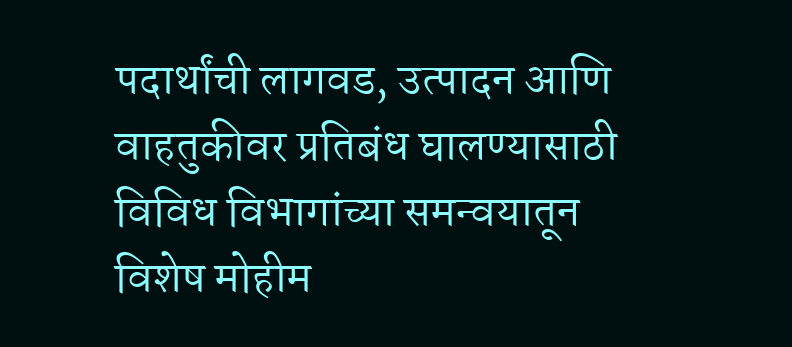पदार्थांची लागवड, उत्पादन आणि वाहतुकीवर प्रतिबंध घालण्यासाठी विविध विभागांच्या समन्वयातून विशेष मोहीम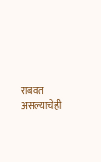राबवत असल्याचेही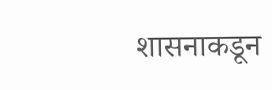शासनाकडून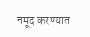नमूद करण्यात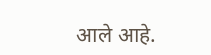आले आहे.